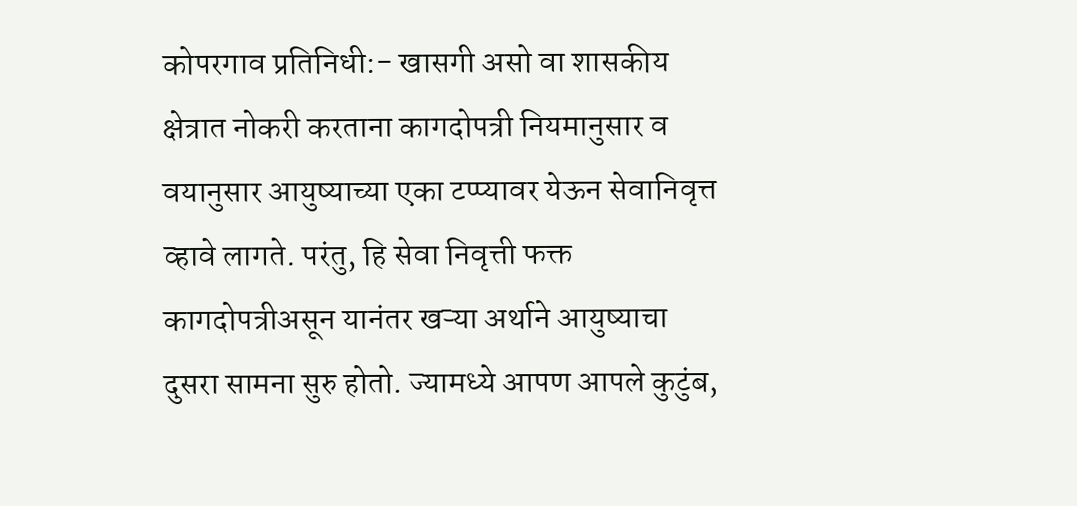कोपरगाव प्रतिनिधी:- खासगी असो वा शासकीय क्षेत्रात नोकरी करताना कागदोपत्री नियमानुसार व वयानुसार आयुष्याच्या एका टप्प्यावर येऊन सेवानिवृत्त व्हावे लागते. परंतु, हि सेवा निवृत्ती फक्त कागदोपत्रीअसून यानंतर खऱ्या अर्थाने आयुष्याचा दुसरा सामना सुरु होतो. ज्यामध्ये आपण आपले कुटुंब,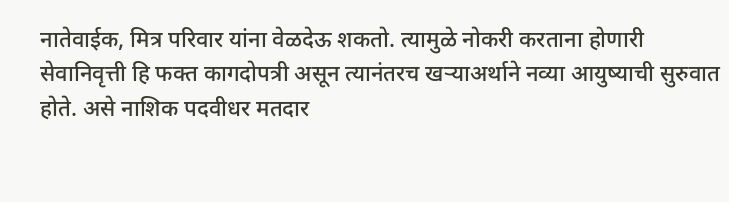नातेवाईक, मित्र परिवार यांना वेळदेऊ शकतो. त्यामुळे नोकरी करताना होणारी सेवानिवृत्ती हि फक्त कागदोपत्री असून त्यानंतरच खऱ्याअर्थाने नव्या आयुष्याची सुरुवात होते. असे नाशिक पदवीधर मतदार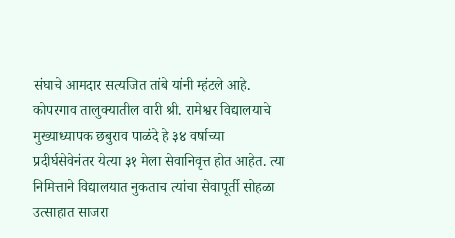संघाचे आमदार सत्यजित तांबे यांनी म्हंटले आहे.
कोपरगाव तालुक्यातील वारी श्री. रामेश्वर विद्यालयाचे मुख्याध्यापक छबुराव पाळंदे हे ३४ वर्षाच्या प्रदीर्घसेवेनंतर येत्या ३१ मेला सेवानिवृत्त होत आहेत. त्या निमित्ताने विद्यालयात नुकताच त्यांचा सेवापूर्ती सोहळा उत्साहात साजरा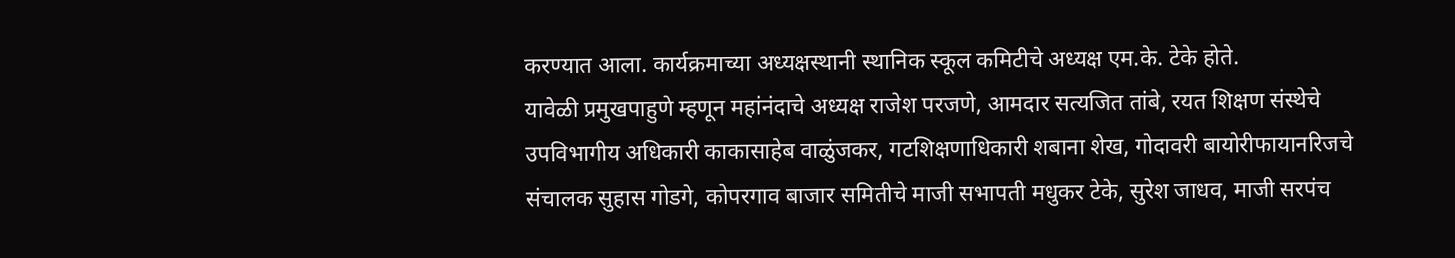करण्यात आला. कार्यक्रमाच्या अध्यक्षस्थानी स्थानिक स्कूल कमिटीचे अध्यक्ष एम.के. टेके होते.
यावेळी प्रमुखपाहुणे म्हणून महांनंदाचे अध्यक्ष राजेश परजणे, आमदार सत्यजित तांबे, रयत शिक्षण संस्थेचे उपविभागीय अधिकारी काकासाहेब वाळुंजकर, गटशिक्षणाधिकारी शबाना शेख, गोदावरी बायोरीफायानरिजचे संचालक सुहास गोडगे, कोपरगाव बाजार समितीचे माजी सभापती मधुकर टेके, सुरेश जाधव, माजी सरपंच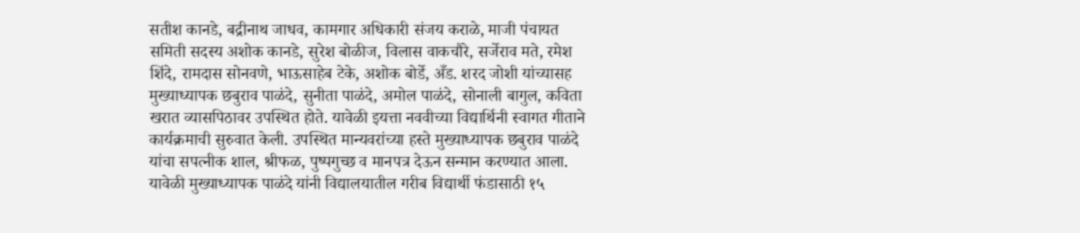सतीश कानडे, बद्रीनाथ जाधव, कामगार अधिकारी संजय कराळे, माजी पंचायत समिती सदस्य अशोक कानडे, सुरेश बोळीज, विलास वाकचौरे, सर्जेराव मते, रमेश शिंदे, रामदास सोनवणे, भाऊसाहेब टेके, अशोक बोर्डे, अँड. शरद जोशी यांच्यासह मुख्याध्यापक छबुराव पाळंदे, सुनीता पाळंदे, अमोल पाळंदे, सोनाली बागुल, कविता खरात व्यासपिठावर उपस्थित होते. यावेळी इयत्ता नववीच्या विद्यार्थिनी स्वागत गीताने कार्यक्रमाची सुरुवात केली. उपस्थित मान्यवरांच्या हस्ते मुख्याध्यापक छबुराव पाळंदे यांचा सपत्नीक शाल, श्रीफळ, पुष्पगुच्छ व मानपत्र देऊन सन्मान करण्यात आला. यावेळी मुख्याध्यापक पाळंदे यांनी विद्यालयातील गरीब विद्यार्थी फंडासाठी १५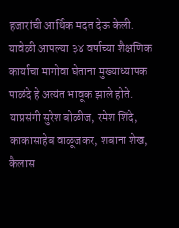हजारांची आर्थिक मदत देऊ केली. यावेळी आपल्या ३४ वर्षाच्या शैक्षणिक कार्याचा मागोवा घेताना मुख्याध्यापक पाळंदे हे अत्यंत भावूक झाले होते. याप्रसंगी सुरेश बोळीज, रमेश शिंदे, काकासाहेब वाळूजकर, शबाना शेख, कैलास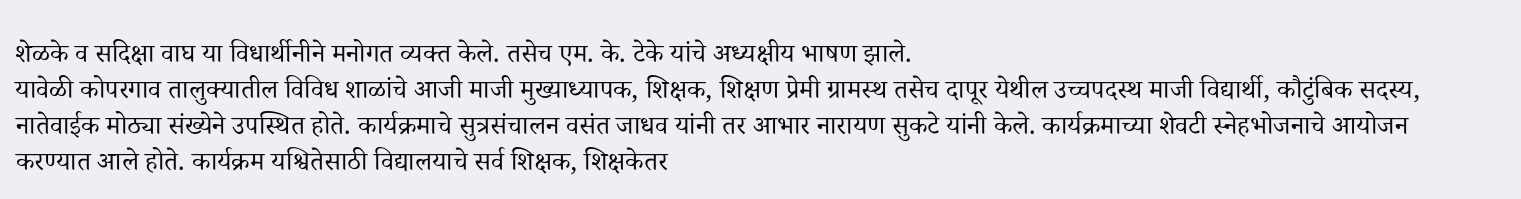शेळके व सदिक्षा वाघ या विधार्थीनीने मनोगत व्यक्त केले. तसेच एम. के. टेके यांचे अध्यक्षीय भाषण झाले.
यावेळी कोपरगाव तालुक्यातील विविध शाळांचे आजी माजी मुख्याध्यापक, शिक्षक, शिक्षण प्रेमी ग्रामस्थ तसेच दापूर येथील उच्चपदस्थ माजी विद्यार्थी, कौटुंबिक सदस्य, नातेवाईक मोठ्या संख्येने उपस्थित होते. कार्यक्रमाचे सुत्रसंचालन वसंत जाधव यांनी तर आभार नारायण सुकटे यांनी केले. कार्यक्रमाच्या शेवटी स्नेहभोजनाचे आयोजन करण्यात आले होते. कार्यक्रम यश्वितेसाठी विद्यालयाचे सर्व शिक्षक, शिक्षकेतर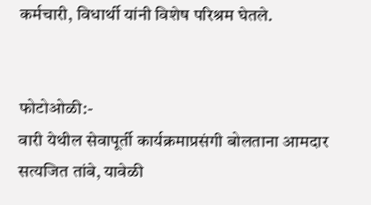कर्मचारी, विधार्थी यांनी विशेष परिश्रम घेतले.


फोटोओळी:-
वारी येथील सेवापूर्ती कार्यक्रमाप्रसंगी बोलताना आमदार सत्यजित तांबे, यावेळी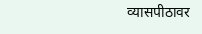व्यासपीठावर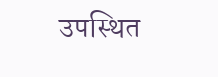उपस्थित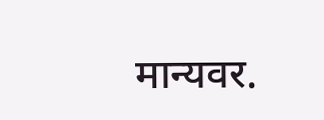मान्यवर.